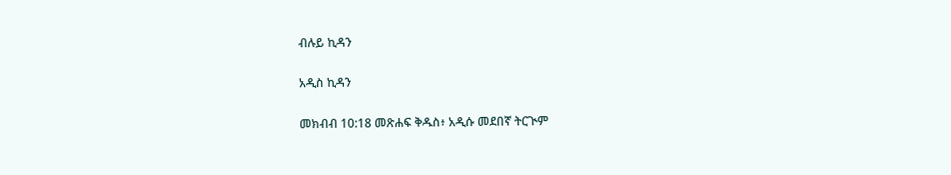ብሉይ ኪዳን

አዲስ ኪዳን

መክብብ 10:18 መጽሐፍ ቅዱስ፥ አዲሱ መደበኛ ትርጒም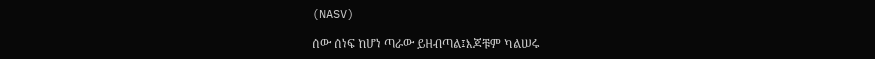(NASV)

ሰው ሰነፍ ከሆነ ጣራው ይዘብጣል፤እጆቹም ካልሠሩ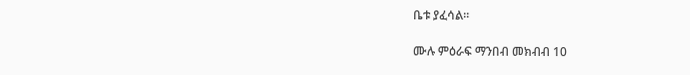ቤቱ ያፈሳል።

ሙሉ ምዕራፍ ማንበብ መክብብ 10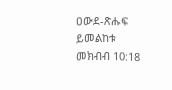ዐውደ-ጽሑፍ ይመልከቱ መክብብ 10:18